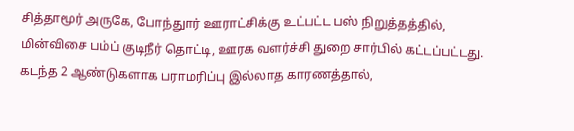சித்தாமூர் அருகே, போந்துார் ஊராட்சிக்கு உட்பட்ட பஸ் நிறுத்தத்தில், மின்விசை பம்ப் குடிநீர் தொட்டி, ஊரக வளர்ச்சி துறை சார்பில் கட்டப்பட்டது. கடந்த 2 ஆண்டுகளாக பராமரிப்பு இல்லாத காரணத்தால்,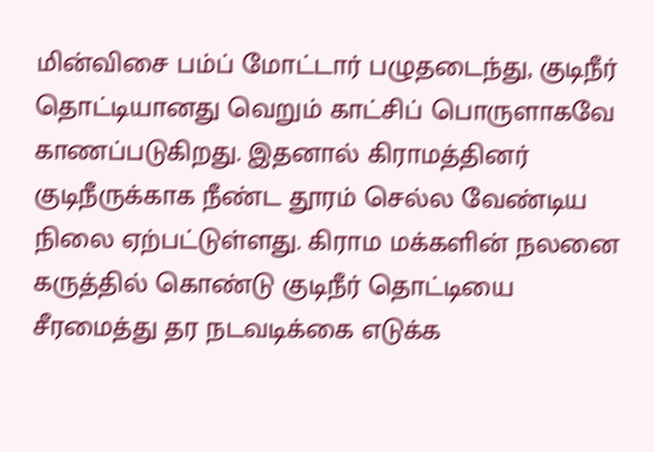மின்விசை பம்ப் மோட்டார் பழுதடைந்து, குடிநீர் தொட்டியானது வெறும் காட்சிப் பொருளாகவே காணப்படுகிறது. இதனால் கிராமத்தினர் குடிநீருக்காக நீண்ட தூரம் செல்ல வேண்டிய நிலை ஏற்பட்டுள்ளது. கிராம மக்களின் நலனை கருத்தில் கொண்டு குடிநீர் தொட்டியை சீரமைத்து தர நடவடிக்கை எடுக்க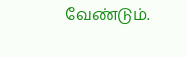வேண்டும்.